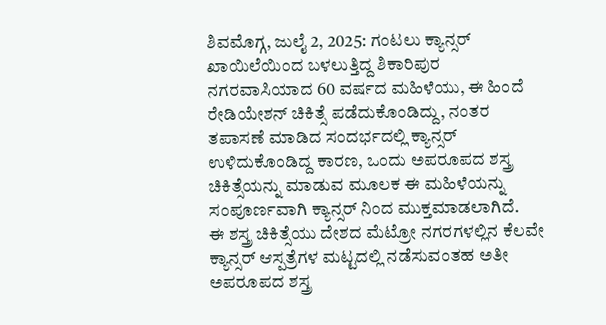ಶಿವಮೊಗ್ಗ, ಜುಲೈ 2, 2025: ಗಂಟಲು ಕ್ಯಾನ್ಸರ್ ಖಾಯಿಲೆಯಿಂದ ಬಳಲುತ್ತಿದ್ದ ಶಿಕಾರಿಪುರ ನಗರವಾಸಿಯಾದ 60 ವರ್ಷದ ಮಹಿಳೆಯು, ಈ ಹಿಂದೆ ರೇಡಿಯೇಶನ್ ಚಿಕಿತ್ಸೆ ಪಡೆದುಕೊಂಡಿದ್ದು, ನಂತರ ತಪಾಸಣೆ ಮಾಡಿದ ಸಂದರ್ಭದಲ್ಲಿ ಕ್ಯಾನ್ಸರ್ ಉಳಿದುಕೊಂಡಿದ್ದ ಕಾರಣ, ಒಂದು ಅಪರೂಪದ ಶಸ್ತ್ರ ಚಿಕಿತ್ಸೆಯನ್ನು ಮಾಡುವ ಮೂಲಕ ಈ ಮಹಿಳೆಯನ್ನು ಸಂಪೂರ್ಣವಾಗಿ ಕ್ಯಾನ್ಸರ್ ನಿಂದ ಮುಕ್ತಮಾಡಲಾಗಿದೆ.
ಈ ಶಸ್ತ್ರ ಚಿಕಿತ್ಸೆಯು ದೇಶದ ಮೆಟ್ರೋ ನಗರಗಳಲ್ಲಿನ ಕೆಲವೇ ಕ್ಯಾನ್ಸರ್ ಆಸ್ಪತ್ರೆಗಳ ಮಟ್ಟದಲ್ಲಿ ನಡೆಸುವಂತಹ ಅತೀ ಅಪರೂಪದ ಶಸ್ತ್ರ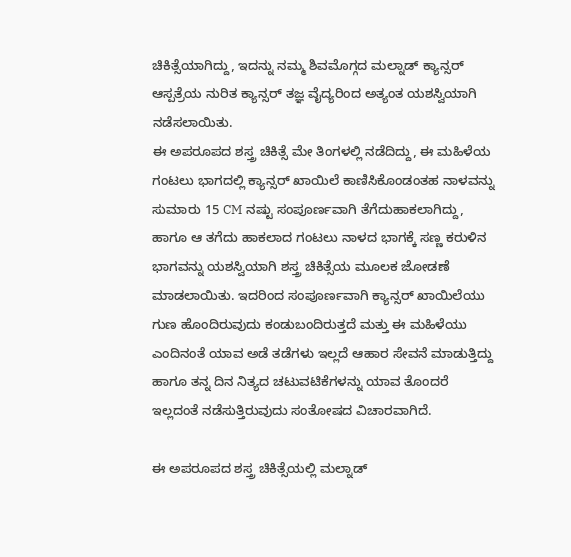ಚಿಕಿತ್ಸೆಯಾಗಿದ್ದು, ಇದನ್ನು ನಮ್ಮ ಶಿವಮೊಗ್ಗದ ಮಲ್ನಾಡ್ ಕ್ಯಾನ್ಸರ್ ಆಸ್ಪತ್ರೆಯ ನುರಿತ ಕ್ಯಾನ್ಸರ್ ತಜ್ಞ ವೈದ್ಯರಿಂದ ಅತ್ಯಂತ ಯಶಸ್ವಿಯಾಗಿ ನಡೆಸಲಾಯಿತು.
ಈ ಅಪರೂಪದ ಶಸ್ತ್ರ ಚಿಕಿತ್ಸೆ ಮೇ ತಿಂಗಳಲ್ಲಿ ನಡೆದಿದ್ದು, ಈ ಮಹಿಳೆಯ ಗಂಟಲು ಭಾಗದಲ್ಲಿ ಕ್ಯಾನ್ಸರ್ ಖಾಯಿಲೆ ಕಾಣಿಸಿಕೊಂಡಂತಹ ನಾಳವನ್ನು ಸುಮಾರು 15 CM ನಷ್ಟು ಸಂಪೂರ್ಣವಾಗಿ ತೆಗೆದುಹಾಕಲಾಗಿದ್ದು, ಹಾಗೂ ಆ ತಗೆದು ಹಾಕಲಾದ ಗಂಟಲು ನಾಳದ ಭಾಗಕ್ಕೆ ಸಣ್ಣ ಕರುಳಿನ ಭಾಗವನ್ನು ಯಶಸ್ವಿಯಾಗಿ ಶಸ್ತ್ರ ಚಿಕಿತ್ಸೆಯ ಮೂಲಕ ಜೋಡಣೆ ಮಾಡಲಾಯಿತು. ಇದರಿಂದ ಸಂಪೂರ್ಣವಾಗಿ ಕ್ಯಾನ್ಸರ್ ಖಾಯಿಲೆಯು ಗುಣ ಹೊಂದಿರುವುದು ಕಂಡುಬಂದಿರುತ್ತದೆ ಮತ್ತು ಈ ಮಹಿಳೆಯು ಎಂದಿನಂತೆ ಯಾವ ಅಡೆ ತಡೆಗಳು ಇಲ್ಲದೆ ಆಹಾರ ಸೇವನೆ ಮಾಡುತ್ತಿದ್ದು ಹಾಗೂ ತನ್ನ ದಿನ ನಿತ್ಯದ ಚಟುವಟಿಕೆಗಳನ್ನು ಯಾವ ತೊಂದರೆ ಇಲ್ಲದಂತೆ ನಡೆಸುತ್ತಿರುವುದು ಸಂತೋಷದ ವಿಚಾರವಾಗಿದೆ.

ಈ ಅಪರೂಪದ ಶಸ್ತ್ರ ಚಿಕಿತ್ಸೆಯಲ್ಲಿ ಮಲ್ನಾಡ್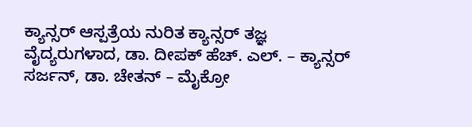ಕ್ಯಾನ್ಸರ್ ಆಸ್ಪತ್ರೆಯ ನುರಿತ ಕ್ಯಾನ್ಸರ್ ತಜ್ಞ ವೈದ್ಯರುಗಳಾದ, ಡಾ. ದೀಪಕ್ ಹೆಚ್. ಎಲ್. – ಕ್ಯಾನ್ಸರ್ ಸರ್ಜನ್, ಡಾ. ಚೇತನ್ – ಮೈಕ್ರೋ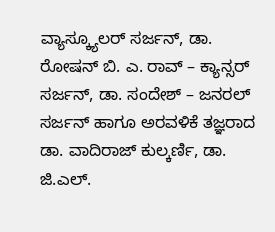ವ್ಯಾಸ್ಕ್ಯೂಲರ್ ಸರ್ಜನ್, ಡಾ. ರೋಷನ್ ಬಿ. ಎ. ರಾವ್ – ಕ್ಯಾನ್ಸರ್ ಸರ್ಜನ್, ಡಾ. ಸಂದೇಶ್ – ಜನರಲ್ ಸರ್ಜನ್ ಹಾಗೂ ಅರವಳಿಕೆ ತಜ್ಞರಾದ ಡಾ. ವಾದಿರಾಜ್ ಕುಲ್ಕರ್ಣಿ, ಡಾ. ಜಿ.ಎಲ್.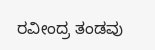ರವೀಂದ್ರ ತಂಡವು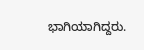ಭಾಗಿಯಾಗಿದ್ದರು.